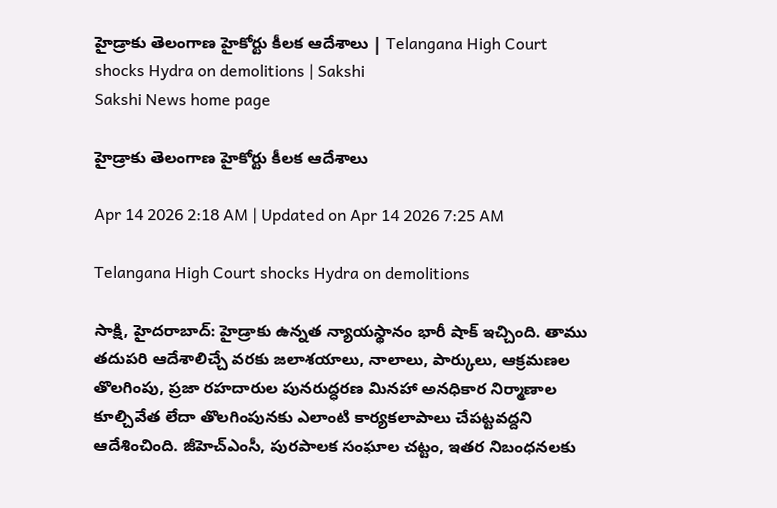హైడ్రాకు తెలంగాణ హైకోర్టు కీలక ఆదేశాలు | Telangana High Court shocks Hydra on demolitions | Sakshi
Sakshi News home page

హైడ్రాకు తెలంగాణ హైకోర్టు కీలక ఆదేశాలు

Apr 14 2026 2:18 AM | Updated on Apr 14 2026 7:25 AM

Telangana High Court shocks Hydra on demolitions

సాక్షి, హైదరాబాద్‌: హైడ్రాకు ఉన్నత న్యాయస్థానం భారీ షాక్‌ ఇచ్చింది. తాము తదుపరి ఆదేశాలిచ్చే వరకు జలాశయాలు, నాలాలు, పార్కులు, ఆక్రమణల తొలగింపు, ప్రజా రహదారుల పునరుద్ధరణ మినహా అనధికార నిర్మాణాల కూల్చివేత లేదా తొలగింపునకు ఎలాంటి కార్యకలాపాలు చేపట్టవద్దని ఆదేశించింది. జీహెచ్‌ఎంసీ, పురపాలక సంఘాల చట్టం, ఇతర నిబంధనలకు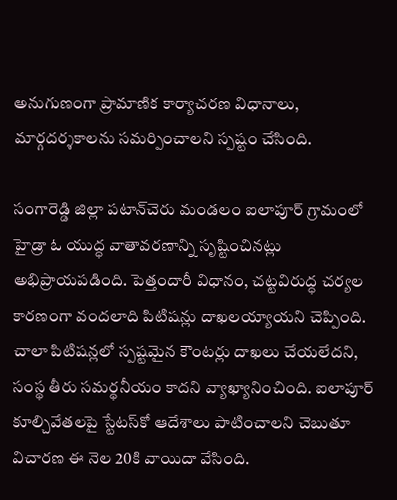అనుగుణంగా ప్రామాణిక కార్యాచరణ విధానాలు, మార్గదర్శకాలను సమర్పించాలని స్పష్టం చేసింది.

సంగారెడ్డి జిల్లా పటాన్‌చెరు మండలం ఐలాపూర్‌ గ్రామంలో హైడ్రా ఓ యుద్ధ వాతావరణాన్ని సృష్టించినట్లు అభిప్రాయపడింది. పెత్తందారీ విధానం, చట్టవిరుద్ధ చర్యల కారణంగా వందలాది పిటిషన్లు దాఖలయ్యాయని చెప్పింది. చాలా పిటిషన్లలో స్పష్టమైన కౌంటర్లు దాఖలు చేయలేదని, సంస్థ తీరు సమర్థనీయం కాదని వ్యాఖ్యానించింది. ఐలాపూర్‌ కూల్చివేతలపై స్టేటస్‌కో ఆదేశాలు పాటించాలని చెబుతూ విచారణ ఈ నెల 20కి వాయిదా వేసింది.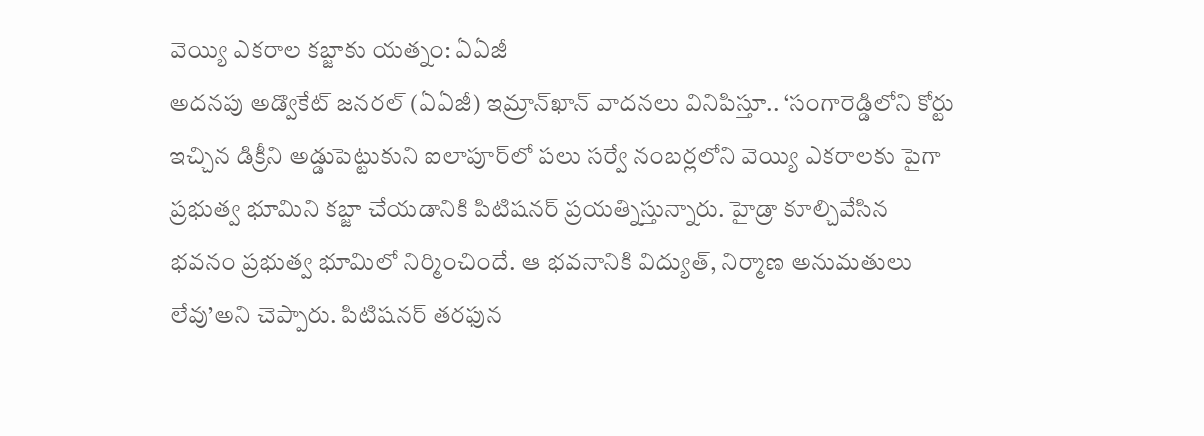వెయ్యి ఎకరాల కబ్జాకు యత్నం: ఏఏజీ
అదనపు అడ్వొకేట్‌ జనరల్‌ (ఏఏజీ) ఇమ్రాన్‌ఖాన్‌ వాదనలు వినిపిస్తూ.. ‘సంగారెడ్డిలోని కోర్టు ఇచ్చిన డిక్రీని అడ్డుపెట్టుకుని ఐలాపూర్‌లో పలు సర్వే నంబర్లలోని వెయ్యి ఎకరాలకు పైగా ప్రభుత్వ భూమిని కబ్జా చేయడానికి పిటిషనర్‌ ప్రయత్నిస్తున్నారు. హైడ్రా కూల్చివేసిన భవనం ప్రభుత్వ భూమిలో నిర్మించిందే. ఆ భవనానికి విద్యుత్, నిర్మాణ అనుమతులు లేవు’అని చెప్పారు. పిటిషనర్‌ తరఫున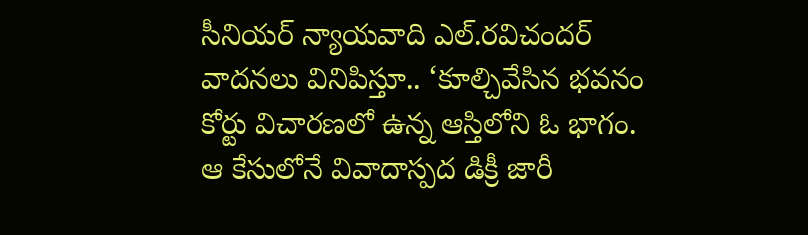సీనియర్‌ న్యాయవాది ఎల్‌.రవిచందర్‌ వాదనలు వినిపిస్తూ.. ‘కూల్చివేసిన భవనం కోర్టు విచారణలో ఉన్న ఆస్తిలోని ఓ భాగం. ఆ కేసులోనే వివాదాస్పద డిక్రీ జారీ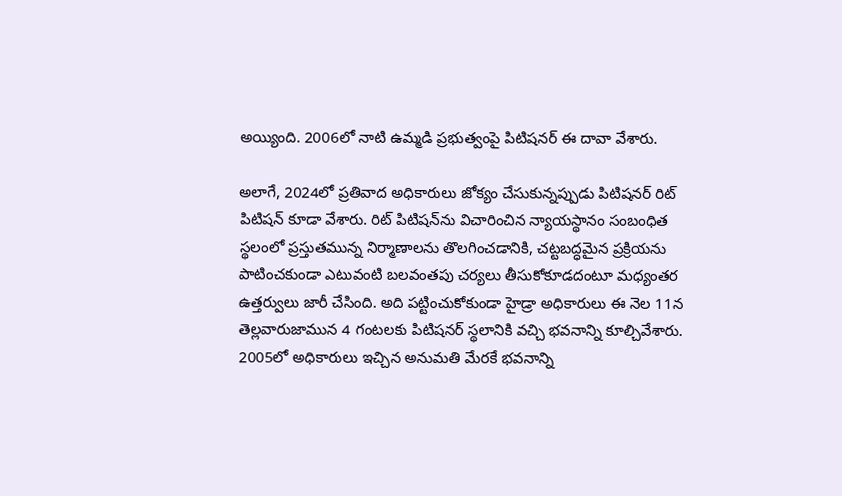అయ్యింది. 2006లో నాటి ఉమ్మడి ప్రభుత్వంపై పిటిషనర్‌ ఈ దావా వేశారు.

అలాగే, 2024లో ప్రతివాద అధికారులు జోక్యం చేసుకున్నప్పుడు పిటిషనర్‌ రిట్‌ పిటిషన్‌ కూడా వేశారు. రిట్‌ పిటిషన్‌ను విచారించిన న్యాయస్థానం సంబంధిత స్థలంలో ప్రస్తుతమున్న నిర్మాణాలను తొలగించడానికి, చట్టబద్ధమైన ప్రక్రియను పాటించకుండా ఎటువంటి బలవంతపు చర్యలు తీసుకోకూడదంటూ మధ్యంతర ఉత్తర్వులు జారీ చేసింది. అది పట్టించుకోకుండా హైడ్రా అధికారులు ఈ నెల 11న తెల్లవారుజామున 4 గంటలకు పిటిషనర్‌ స్థలానికి వచ్చి భవనాన్ని కూల్చివేశారు. 2005లో అధికారులు ఇచ్చిన అనుమతి మేరకే భవనాన్ని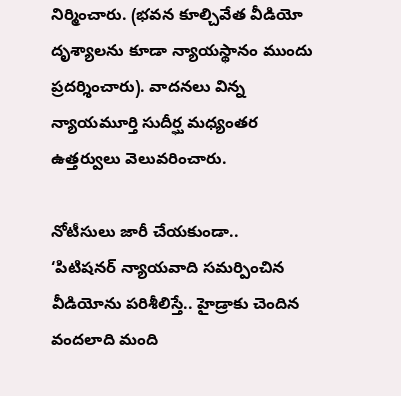నిర్మించారు. (భవన కూల్చివేత వీడియో దృశ్యాలను కూడా న్యాయస్థానం ముందు ప్రదర్శించారు). వాదనలు విన్న న్యాయమూర్తి సుదీర్ఘ మధ్యంతర ఉత్తర్వులు వెలువరించారు.

నోటీసులు జారీ చేయకుండా..
‘పిటిషనర్‌ న్యాయవాది సమర్పించిన వీడియోను పరిశీలిస్తే.. హైడ్రాకు చెందిన వందలాది మంది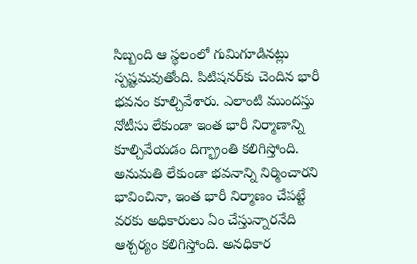సిబ్బంది ఆ స్థలంలో గుమిగూడినట్లు స్పష్టమవుతోంది. పిటిషనర్‌కు చెందిన భారీ భవనం కూల్చివేశారు. ఎలాంటి ముందస్తు నోటీసు లేకుండా ఇంత భారీ నిర్మాణాన్ని కూల్చివేయడం దిగ్భ్రాంతి కలిగిస్తోంది. అనుమతి లేకుండా భవనాన్ని నిర్మించారని భావించినా, ఇంత భారీ నిర్మాణం చేపట్టే వరకు అధికారులు ఏం చేస్తున్నారనేది ఆశ్చర్యం కలిగిస్తోంది. అనధికార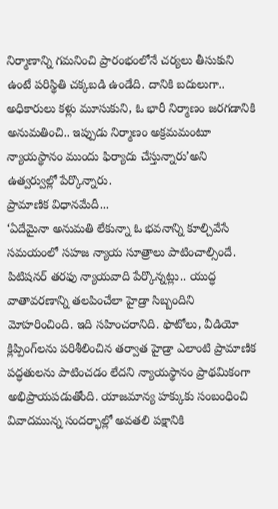నిర్మాణాన్ని గమనించి ప్రారంభంలోనే చర్యలు తీసుకుని ఉంటే పరిస్థితి చక్కబడి ఉండేది. దానికి బదులుగా.. అధికారులు కళ్లు మూసుకుని, ఓ భారీ నిర్మాణం జరగడానికి అనుమతించి.. ఇప్పుడు నిర్మాణం అక్రమమంటూ న్యాయస్థానం ముందు ఫిర్యాదు చేస్తున్నారు’అని ఉత్వర్వుల్లో పేర్కొన్నారు.
ప్రామాణిక విధానమేదీ...
‘ఏదేమైనా అనుమతి లేకున్నా ఓ భవనాన్ని కూల్చివేసే సమయంలో సహజ న్యాయ సూత్రాలు పాటించాల్సిందే. పిటిషనర్‌ తరఫు న్యాయవాది పేర్కొన్నట్లు.. యుద్ధ వాతావరణాన్ని తలపించేలా హైడ్రా సిబ్బందిని మోహరించింది. ఇది సహించరానిది. ఫొటోలు, వీడియో క్లిప్పింగ్‌లను పరిశీలించిన తర్వాత హైడ్రా ఎలాంటి ప్రామాణిక పద్ధతులను పాటించడం లేదని న్యాయస్థానం ప్రాథమికంగా అభిప్రాయపడుతోంది. యాజమాన్య హక్కుకు సంబంధించి వివాదమున్న సందర్భాల్లో అవతలి పక్షానికి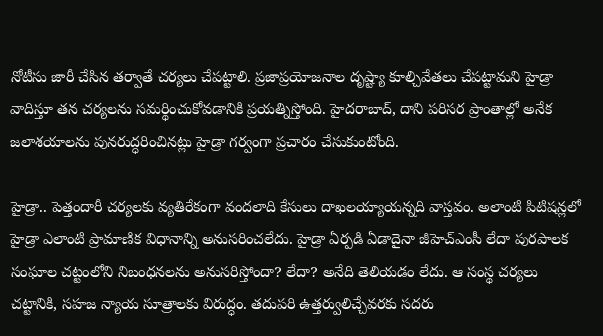నోటీసు జారీ చేసిన తర్వాతే చర్యలు చేపట్టాలి. ప్రజాప్రయోజనాల దృష్ట్యా కూల్చివేతలు చేపట్టామని హైడ్రా వాదిస్తూ తన చర్యలను సమర్థించుకోవడానికి ప్రయత్నిస్తోంది. హైదరాబాద్, దాని పరిసర ప్రాంతాల్లో అనేక జలాశయాలను పునరుద్ధరించినట్లు హైడ్రా గర్వంగా ప్రచారం చేసుకుంటోంది.

హైడ్రా.. పెత్తందారీ చర్యలకు వ్యతిరేకంగా వందలాది కేసులు దాఖలయ్యాయన్నది వాస్తవం. అలాంటి పిటిషన్లలో హైడ్రా ఎలాంటి ప్రామాణిక విధానాన్ని అనుసరించలేదు. హైడ్రా ఏర్పడి ఏడాదైనా జీహెచ్‌ఎంసీ లేదా పురపాలక సంఘాల చట్టంలోని నిబంధనలను అనుసరిస్తోందా? లేదా? అనేది తెలియడం లేదు. ఆ సంస్థ చర్యలు చట్టానికి, సహజ న్యాయ సూత్రాలకు విరుద్ధం. తదుపరి ఉత్తర్వులిచ్చేవరకు సదరు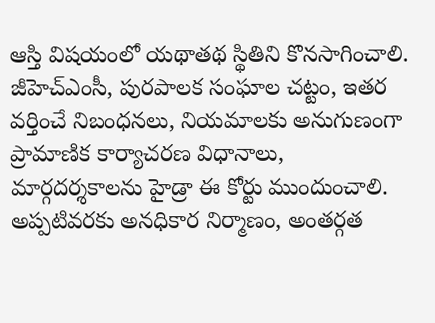ఆస్తి విషయంలో యథాతథ స్థితిని కొనసాగించాలి. జీహెచ్‌ఎంసీ, పురపాలక సంఘాల చట్టం, ఇతర వర్తించే నిబంధనలు, నియమాలకు అనుగుణంగా ప్రామాణిక కార్యాచరణ విధానాలు, మార్గదర్శకాలను హైడ్రా ఈ కోర్టు ముందుంచాలి. అప్పటివరకు అనధికార నిర్మాణం, అంతర్గత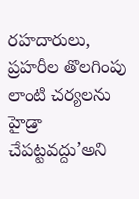రహదారులు, ప్రహరీల తొలగింపు లాంటి చర్యలను హైడ్రా చేపట్టవద్దు’అని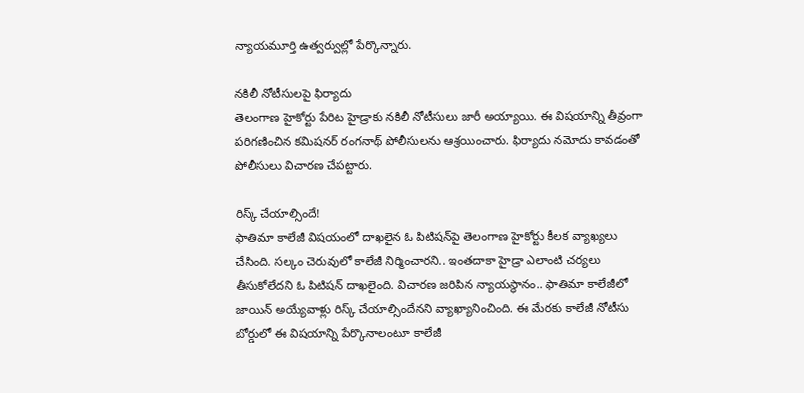న్యాయమూర్తి ఉత్వర్వుల్లో పేర్కొన్నారు.

నకిలీ నోటీసులపై ఫిర్యాదు
తెలంగాణ హైకోర్టు పేరిట హైడ్రాకు నకిలీ నోటీసులు జారీ అయ్యాయి. ఈ విషయాన్ని తీవ్రంగా పరిగణించిన కమిషనర్‌ రంగనాథ్‌ పోలీసులను ఆశ్రయించారు. ఫిర్యాదు నమోదు కావడంతో పోలీసులు విచారణ చేపట్టారు.

రిస్క్‌ చేయాల్సిందే!
ఫాతిమా కాలేజీ విషయంలో దాఖలైన ఓ పిటిషన్‌పై తెలంగాణ హైకోర్టు కీలక వ్యాఖ్యలు చేసింది. సల్కం చెరువులో కాలేజీ నిర్మించారని.. ఇంతదాకా హైడ్రా ఎలాంటి చర్యలు తీసుకోలేదని ఓ పిటిషన్‌ దాఖలైంది. విచారణ జరిపిన న్యాయస్థానం.. ఫాతిమా కాలేజీలో జాయిన్‌ అయ్యేవాళ్లు రిస్క్‌ చేయాల్సిందేనని వ్యాఖ్యానించింది. ఈ మేరకు కాలేజీ నోటీసు బోర్డులో ఈ విషయాన్ని పేర్కొనాలంటూ కాలేజీ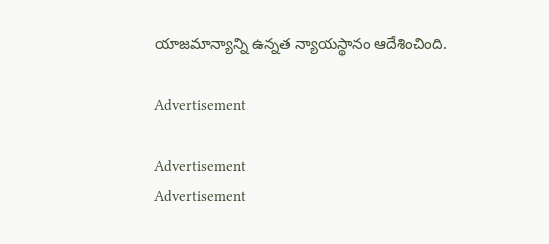యాజమాన్యాన్ని ఉన్నత న్యాయస్థానం ఆదేశించింది.

Advertisement

Advertisement
Advertisement